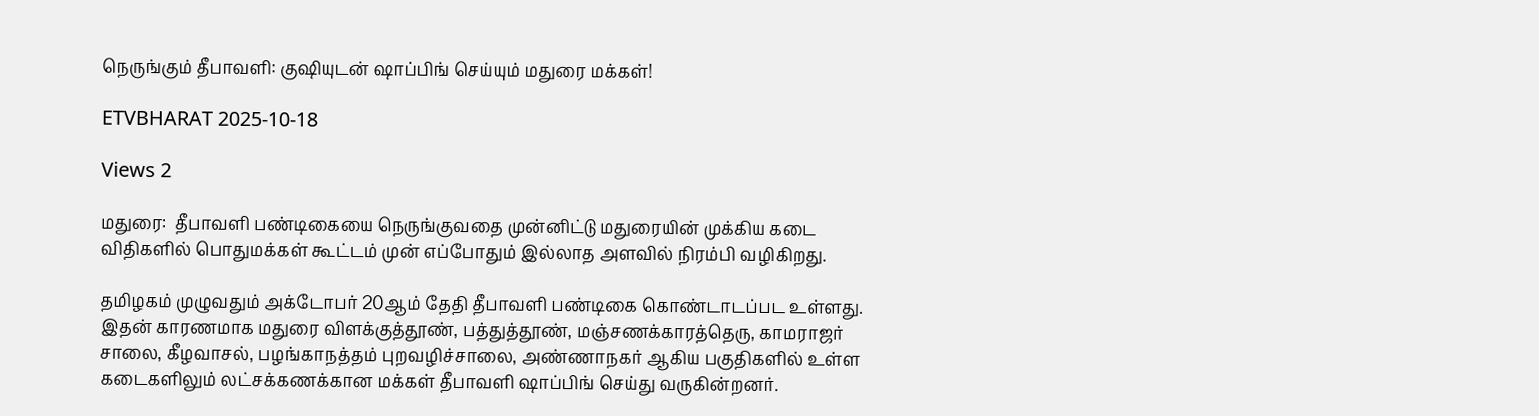நெருங்கும் தீபாவளி: குஷியுடன் ஷாப்பிங் செய்யும் மதுரை மக்கள்!

ETVBHARAT 2025-10-18

Views 2

மதுரை:  தீபாவளி பண்டிகையை நெருங்குவதை முன்னிட்டு மதுரையின் முக்கிய கடை விதிகளில் பொதுமக்கள் கூட்டம் முன் எப்போதும் இல்லாத அளவில் நிரம்பி வழிகிறது.

தமிழகம் முழுவதும் அக்டோபர் 20ஆம் தேதி தீபாவளி பண்டிகை கொண்டாடப்பட உள்ளது. இதன் காரணமாக மதுரை விளக்குத்தூண், பத்துத்தூண், மஞ்சணக்காரத்தெரு, காமராஜர் சாலை, கீழவாசல், பழங்காநத்தம் புறவழிச்சாலை, அண்ணாநகர் ஆகிய பகுதிகளில் உள்ள கடைகளிலும் லட்சக்கணக்கான மக்கள் தீபாவளி ஷாப்பிங் செய்து வருகின்றனர்.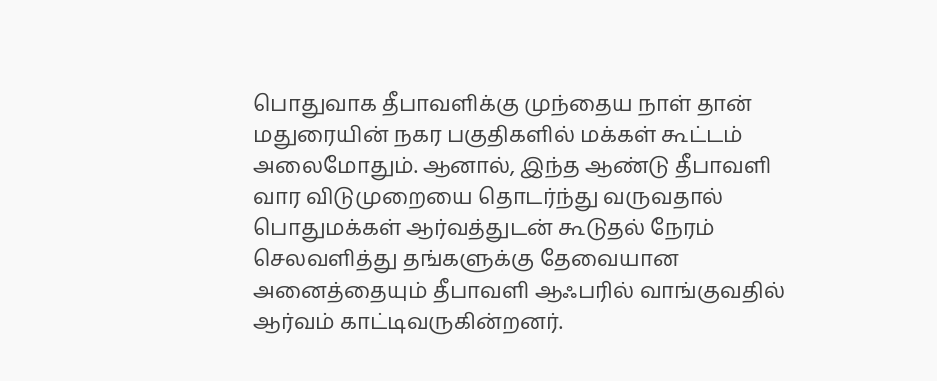பொதுவாக தீபாவளிக்கு முந்தைய நாள் தான் மதுரையின் நகர பகுதிகளில் மக்கள் கூட்டம் அலைமோதும். ஆனால், இந்த ஆண்டு தீபாவளி வார விடுமுறையை தொடர்ந்து வருவதால் பொதுமக்கள் ஆர்வத்துடன் கூடுதல் நேரம் செலவளித்து தங்களுக்கு தேவையான அனைத்தையும் தீபாவளி ஆஃபரில் வாங்குவதில் ஆர்வம் காட்டிவருகின்றனர்.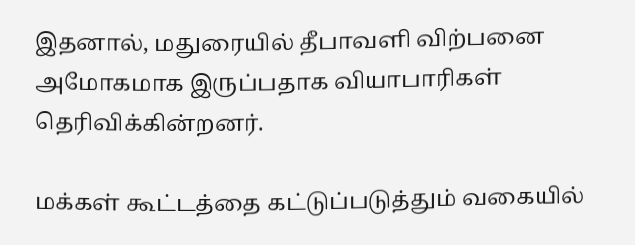இதனால், மதுரையில் தீபாவளி விற்பனை அமோகமாக இருப்பதாக வியாபாரிகள் தெரிவிக்கின்றனர்.

மக்கள் கூட்டத்தை கட்டுப்படுத்தும் வகையில்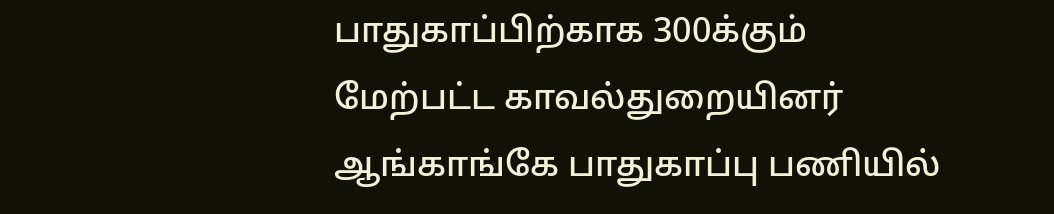பாதுகாப்பிற்காக 300க்கும் மேற்பட்ட காவல்துறையினர் ஆங்காங்கே பாதுகாப்பு பணியில்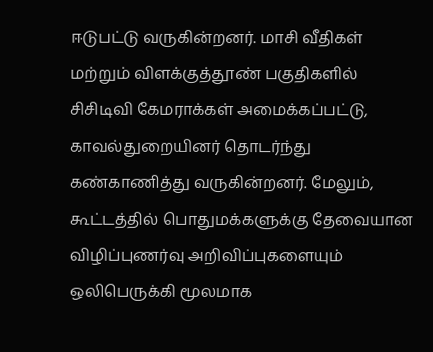ஈடுபட்டு வருகின்றனர். மாசி வீதிகள் மற்றும் விளக்குத்தூண் பகுதிகளில் சிசிடிவி கேமராக்கள் அமைக்கப்பட்டு, காவல்துறையினர் தொடர்ந்து கண்காணித்து வருகின்றனர். மேலும், கூட்டத்தில் பொதுமக்களுக்கு தேவையான விழிப்புணர்வு அறிவிப்புகளையும் ஒலிபெருக்கி மூலமாக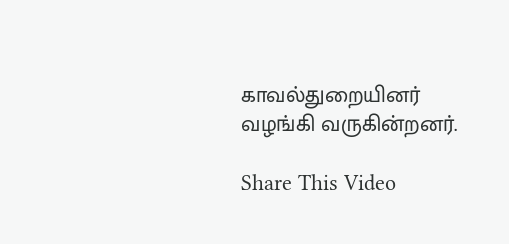காவல்துறையினர் வழங்கி வருகின்றனர்.

Share This Video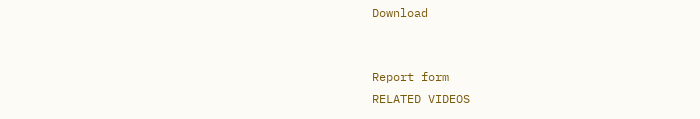Download


Report form
RELATED VIDEOS